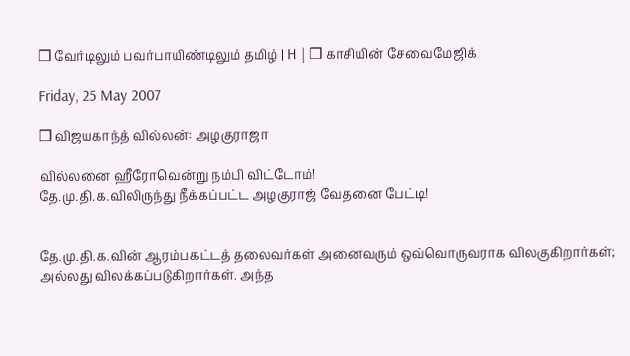❒ வேர்டிலும் பவர்பாயிண்டிலும் தமிழ் | H | ❒ காசியின் சேவைமேஜிக்

Friday, 25 May 2007

❒ விஜயகாந்த் வில்லன்: அழகுராஜா

வில்லனை ஹீரோவென்று நம்பி விட்டோம்!
தே.மு.தி.க.விலிருந்து நீக்கப்பட்ட அழகுராஜ் வேதனை பேட்டி!


தே.மு.தி.க.வின் ஆரம்பகட்டத் தலைவர்கள் அனைவரும் ஒவ்வொருவராக விலகுகிறார்கள்; அல்லது விலக்கப்படுகிறார்கள். அந்த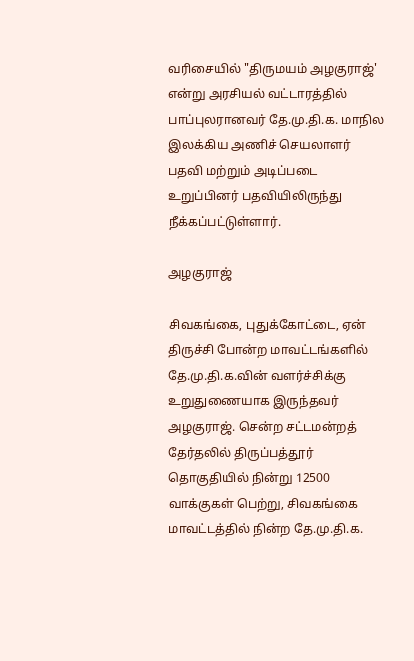வரிசையில் "திருமயம் அழகுராஜ்' என்று அரசியல் வட்டாரத்தில் பாப்புலரானவர் தே.மு.தி.க. மாநில இலக்கிய அணிச் செயலாளர் பதவி மற்றும் அடிப்படை உறுப்பினர் பதவியிலிருந்து நீக்கப்பட்டுள்ளார்.

அழகுராஜ்

சிவகங்கை, புதுக்கோட்டை, ஏன் திருச்சி போன்ற மாவட்டங்களில் தே.மு.தி.க.வின் வளர்ச்சிக்கு உறுதுணையாக இருந்தவர் அழகுராஜ். சென்ற சட்டமன்றத் தேர்தலில் திருப்பத்தூர் தொகுதியில் நின்று 12500 வாக்குகள் பெற்று, சிவகங்கை மாவட்டத்தில் நின்ற தே.மு.தி.க.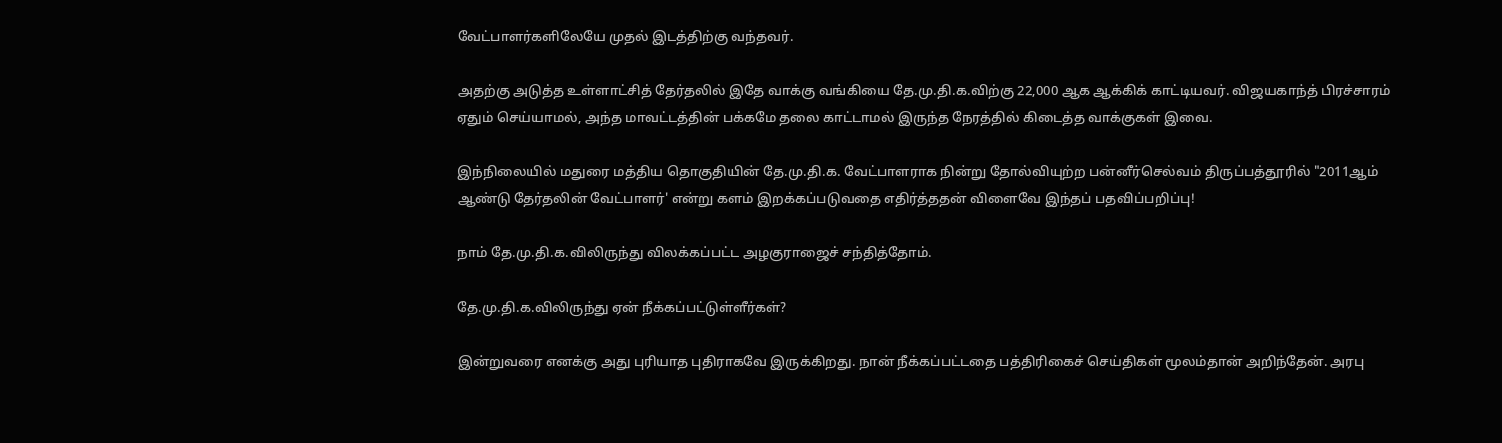வேட்பாளர்களிலேயே முதல் இடத்திற்கு வந்தவர்.

அதற்கு அடுத்த உள்ளாட்சித் தேர்தலில் இதே வாக்கு வங்கியை தே.மு.தி.க.விற்கு 22,000 ஆக ஆக்கிக் காட்டியவர். விஜயகாந்த் பிரச்சாரம் ஏதும் செய்யாமல், அந்த மாவட்டத்தின் பக்கமே தலை காட்டாமல் இருந்த நேரத்தில் கிடைத்த வாக்குகள் இவை.

இந்நிலையில் மதுரை மத்திய தொகுதியின் தே.மு.தி.க. வேட்பாளராக நின்று தோல்வியுற்ற பன்னீர்செல்வம் திருப்பத்தூரில் "2011ஆம் ஆண்டு தேர்தலின் வேட்பாளர்' என்று களம் இறக்கப்படுவதை எதிர்த்ததன் விளைவே இந்தப் பதவிப்பறிப்பு!

நாம் தே.மு.தி.க.விலிருந்து விலக்கப்பட்ட அழகுராஜைச் சந்தித்தோம்.

தே.மு.தி.க.விலிருந்து ஏன் நீக்கப்பட்டுள்ளீர்கள்?

இன்றுவரை எனக்கு அது புரியாத புதிராகவே இருக்கிறது. நான் நீக்கப்பட்டதை பத்திரிகைச் செய்திகள் மூலம்தான் அறிந்தேன். அரபு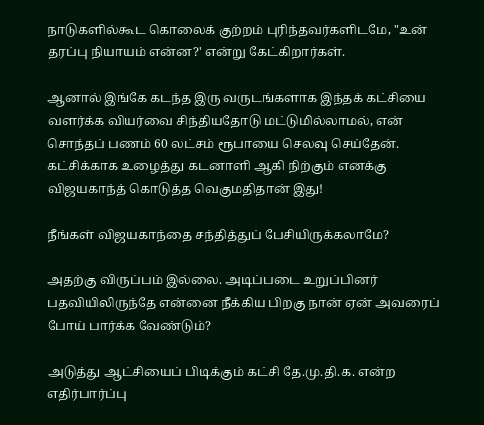நாடுகளில்கூட கொலைக் குற்றம் புரிந்தவர்களிடமே, "உன் தரப்பு நியாயம் என்ன?' என்று கேட்கிறார்கள்.

ஆனால் இங்கே கடந்த இரு வருடங்களாக இந்தக் கட்சியை வளர்க்க வியர்வை சிந்தியதோடு மட்டுமில்லாமல், என் சொந்தப் பணம் 60 லட்சம் ரூபாயை செலவு செய்தேன். கட்சிக்காக உழைத்து கடனாளி ஆகி நிற்கும் எனக்கு விஜயகாந்த் கொடுத்த வெகுமதிதான் இது!

நீங்கள் விஜயகாந்தை சந்தித்துப் பேசியிருக்கலாமே?

அதற்கு விருப்பம் இல்லை. அடிப்படை உறுப்பினர் பதவியிலிருந்தே என்னை நீக்கிய பிறகு நான் ஏன் அவரைப் போய் பார்க்க வேண்டும்?

அடுத்து ஆட்சியைப் பிடிக்கும் கட்சி தே.மு.தி.க. என்ற எதிர்பார்ப்பு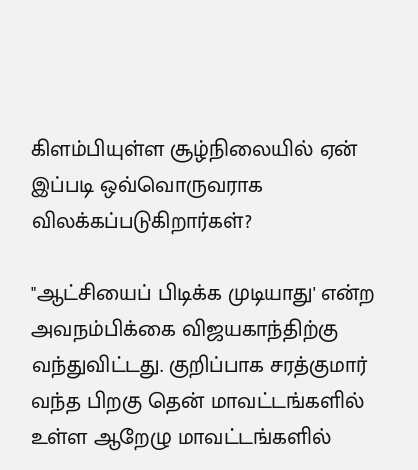கிளம்பியுள்ள சூழ்நிலையில் ஏன் இப்படி ஒவ்வொருவராக விலக்கப்படுகிறார்கள்?

"ஆட்சியைப் பிடிக்க முடியாது' என்ற அவநம்பிக்கை விஜயகாந்திற்கு வந்துவிட்டது. குறிப்பாக சரத்குமார் வந்த பிறகு தென் மாவட்டங்களில் உள்ள ஆறேழு மாவட்டங்களில்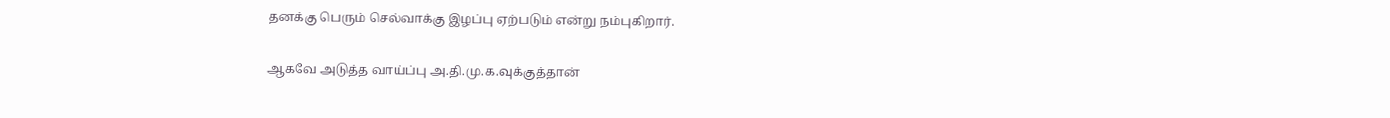தனக்கு பெரும் செல்வாக்கு இழப்பு ஏற்படும் என்று நம்புகிறார்.

ஆகவே அடுத்த வாய்ப்பு அ.தி.மு.க.வுக்குத்தான்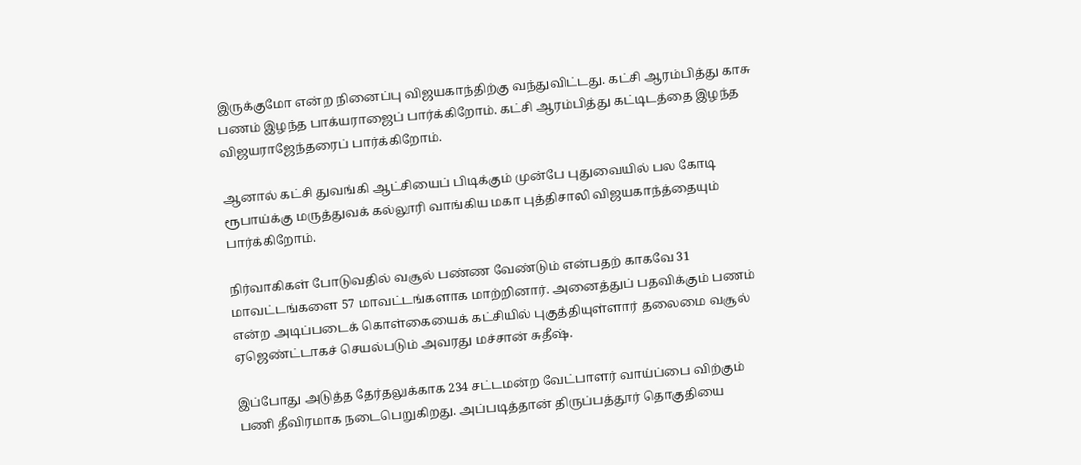இருக்குமோ என்ற நினைப்பு விஜயகாந்திற்கு வந்துவிட்டது. கட்சி ஆரம்பித்து காசு பணம் இழந்த பாக்யராஜைப் பார்க்கிறோம். கட்சி ஆரம்பித்து கட்டிடத்தை இழந்த விஜயராஜேந்தரைப் பார்க்கிறோம்.

ஆனால் கட்சி துவங்கி ஆட்சியைப் பிடிக்கும் முன்பே புதுவையில் பல கோடி ரூபாய்க்கு மருத்துவக் கல்லூரி வாங்கிய மகா புத்திசாலி விஜயகாந்த்தையும் பார்க்கிறோம்.

நிர்வாகிகள் போடுவதில் வசூல் பண்ண வேண்டும் என்பதற் காகவே 31 மாவட்டங்களை 57 மாவட்டங்களாக மாற்றினார். அனைத்துப் பதவிக்கும் பணம் என்ற அடிப்படைக் கொள்கையைக் கட்சியில் புகுத்தியுள்ளார் தலைமை வசூல் ஏஜெண்ட்டாகச் செயல்படும் அவரது மச்சான் சுதீஷ்.

இப்போது அடுத்த தேர்தலுக்காக 234 சட்டமன்ற வேட்பாளர் வாய்ப்பை விற்கும் பணி தீவிரமாக நடைபெறுகிறது. அப்படித்தான் திருப்பத்தூர் தொகுதியை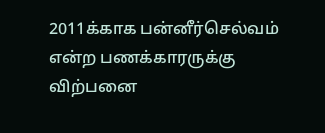2011க்காக பன்னீர்செல்வம் என்ற பணக்காரருக்கு விற்பனை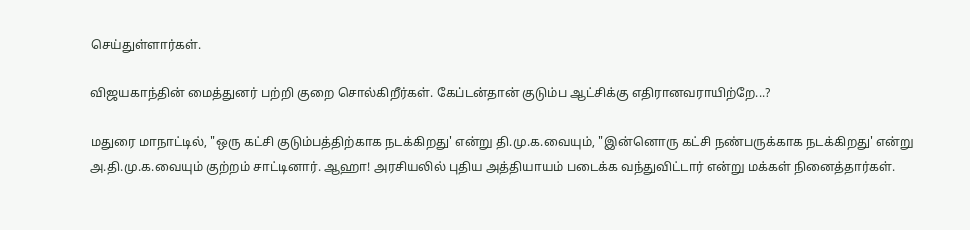செய்துள்ளார்கள்.

விஜயகாந்தின் மைத்துனர் பற்றி குறை சொல்கிறீர்கள். கேப்டன்தான் குடும்ப ஆட்சிக்கு எதிரானவராயிற்றே...?

மதுரை மாநாட்டில், "ஒரு கட்சி குடும்பத்திற்காக நடக்கிறது' என்று தி.மு.க.வையும், "இன்னொரு கட்சி நண்பருக்காக நடக்கிறது' என்று அ.தி.மு.க.வையும் குற்றம் சாட்டினார். ஆஹா! அரசியலில் புதிய அத்தியாயம் படைக்க வந்துவிட்டார் என்று மக்கள் நினைத்தார்கள்.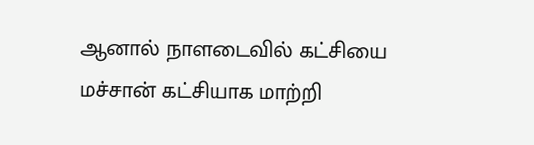ஆனால் நாளடைவில் கட்சியை மச்சான் கட்சியாக மாற்றி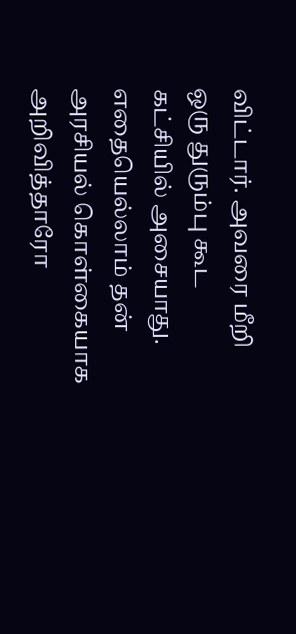விட்டார். அவரை மீறி ஒரு துரும்பு கூட கட்சியில் அசையாது. எதையெல்லாம் தன் அரசியல் கொள்கையாக அறிவித்தாரோ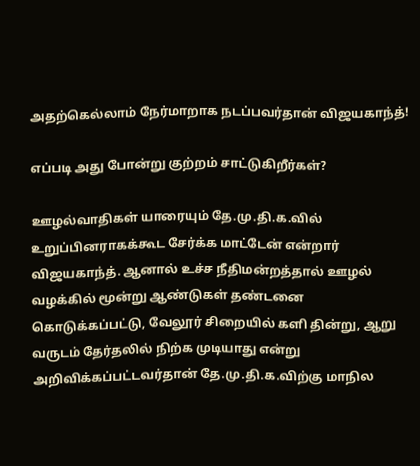அதற்கெல்லாம் நேர்மாறாக நடப்பவர்தான் விஜயகாந்த்!

எப்படி அது போன்று குற்றம் சாட்டுகிறீர்கள்?

ஊழல்வாதிகள் யாரையும் தே.மு.தி.க.வில் உறுப்பினராகக்கூட சேர்க்க மாட்டேன் என்றார் விஜயகாந்த். ஆனால் உச்ச நீதிமன்றத்தால் ஊழல் வழக்கில் மூன்று ஆண்டுகள் தண்டனை கொடுக்கப்பட்டு, வேலூர் சிறையில் களி தின்று, ஆறு வருடம் தேர்தலில் நிற்க முடியாது என்று அறிவிக்கப்பட்டவர்தான் தே.மு.தி.க.விற்கு மாநில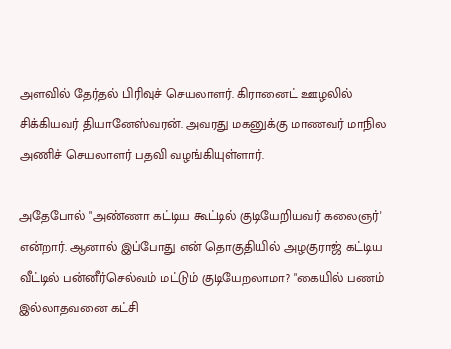அளவில் தேர்தல் பிரிவுச் செயலாளர். கிரானைட் ஊழலில் சிக்கியவர் தியானேஸ்வரன். அவரது மகனுக்கு மாணவர் மாநில அணிச் செயலாளர் பதவி வழங்கியுள்ளார்.

அதேபோல் "அண்ணா கட்டிய கூட்டில் குடியேறியவர் கலைஞர்' என்றார். ஆனால் இப்போது என் தொகுதியில் அழகுராஜ் கட்டிய வீட்டில் பன்னீர்செல்வம் மட்டும் குடியேறலாமா? "கையில் பணம் இல்லாதவனை கட்சி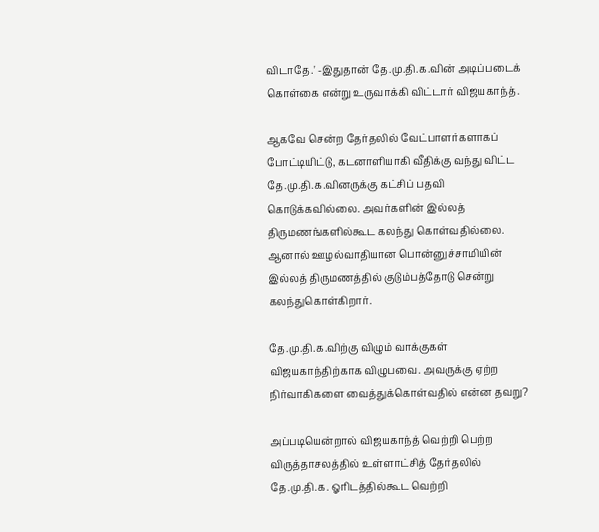விடாதே.' -இதுதான் தே.மு.தி.க.வின் அடிப்படைக் கொள்கை என்று உருவாக்கி விட்டார் விஜயகாந்த்.

ஆகவே சென்ற தேர்தலில் வேட்பாளர்களாகப் போட்டியிட்டு, கடனாளியாகி வீதிக்கு வந்து விட்ட தே.மு.தி.க.வினருக்கு கட்சிப் பதவி கொடுக்கவில்லை. அவர்களின் இல்லத் திருமணங்களில்கூட கலந்து கொள்வதில்லை. ஆனால் ஊழல்வாதியான பொன்னுச்சாமியின் இல்லத் திருமணத்தில் குடும்பத்தோடு சென்று கலந்துகொள்கிறார்.

தே.மு.தி.க.விற்கு விழும் வாக்குகள் விஜயகாந்திற்காக விழுபவை. அவருக்கு ஏற்ற நிர்வாகிகளை வைத்துக்கொள்வதில் என்ன தவறு?

அப்படியென்றால் விஜயகாந்த் வெற்றி பெற்ற விருத்தாசலத்தில் உள்ளாட்சித் தேர்தலில் தே.மு.தி.க. ஓரிடத்தில்கூட வெற்றி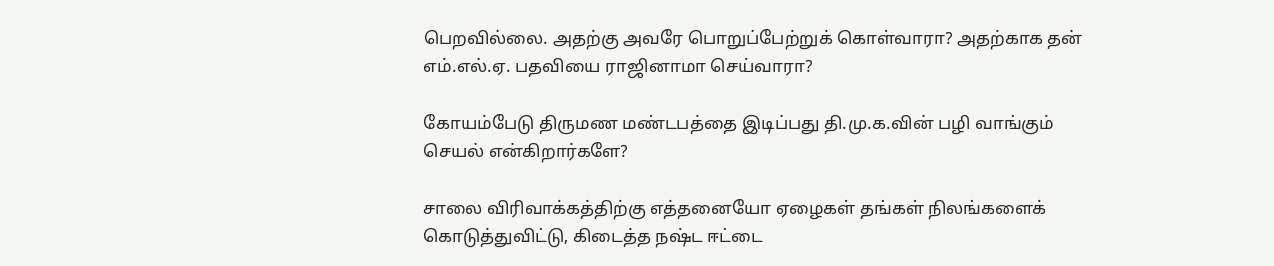பெறவில்லை. அதற்கு அவரே பொறுப்பேற்றுக் கொள்வாரா? அதற்காக தன் எம்.எல்.ஏ. பதவியை ராஜினாமா செய்வாரா?

கோயம்பேடு திருமண மண்டபத்தை இடிப்பது தி.மு.க.வின் பழி வாங்கும் செயல் என்கிறார்களே?

சாலை விரிவாக்கத்திற்கு எத்தனையோ ஏழைகள் தங்கள் நிலங்களைக் கொடுத்துவிட்டு, கிடைத்த நஷ்ட ஈட்டை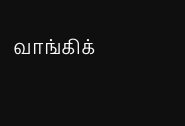வாங்கிக்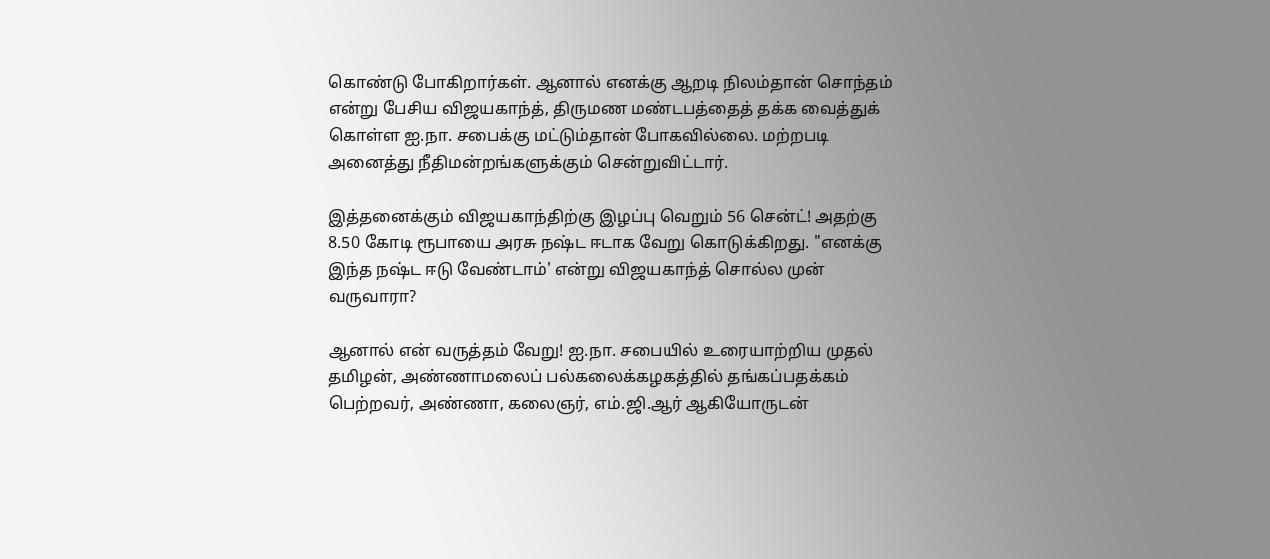கொண்டு போகிறார்கள். ஆனால் எனக்கு ஆறடி நிலம்தான் சொந்தம் என்று பேசிய விஜயகாந்த், திருமண மண்டபத்தைத் தக்க வைத்துக் கொள்ள ஐ.நா. சபைக்கு மட்டும்தான் போகவில்லை. மற்றபடி அனைத்து நீதிமன்றங்களுக்கும் சென்றுவிட்டார்.

இத்தனைக்கும் விஜயகாந்திற்கு இழப்பு வெறும் 56 சென்ட்! அதற்கு 8.50 கோடி ரூபாயை அரசு நஷ்ட ஈடாக வேறு கொடுக்கிறது. "எனக்கு இந்த நஷ்ட ஈடு வேண்டாம்' என்று விஜயகாந்த் சொல்ல முன் வருவாரா?

ஆனால் என் வருத்தம் வேறு! ஐ.நா. சபையில் உரையாற்றிய முதல் தமிழன், அண்ணாமலைப் பல்கலைக்கழகத்தில் தங்கப்பதக்கம் பெற்றவர், அண்ணா, கலைஞர், எம்.ஜி.ஆர் ஆகியோருடன்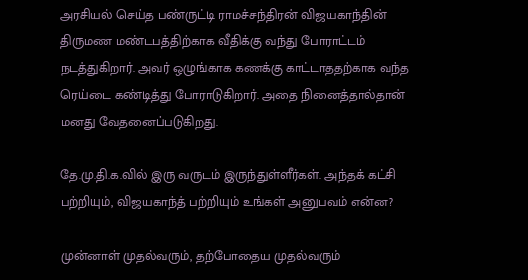அரசியல் செய்த பண்ருட்டி ராமச்சந்திரன் விஜயகாந்தின் திருமண மண்டபத்திற்காக வீதிக்கு வந்து போராட்டம் நடத்துகிறார். அவர் ஒழுங்காக கணக்கு காட்டாததற்காக வந்த ரெய்டை கண்டித்து போராடுகிறார். அதை நினைத்தால்தான் மனது வேதனைப்படுகிறது.

தே.மு.தி.க.வில் இரு வருடம் இருந்துள்ளீர்கள். அந்தக் கட்சி பற்றியும், விஜயகாந்த் பற்றியும் உங்கள் அனுபவம் என்ன?

முன்னாள் முதல்வரும், தற்போதைய முதல்வரும்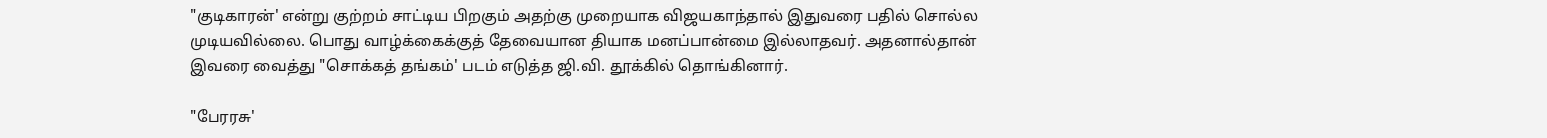"குடிகாரன்' என்று குற்றம் சாட்டிய பிறகும் அதற்கு முறையாக விஜயகாந்தால் இதுவரை பதில் சொல்ல முடியவில்லை. பொது வாழ்க்கைக்குத் தேவையான தியாக மனப்பான்மை இல்லாதவர். அதனால்தான் இவரை வைத்து "சொக்கத் தங்கம்' படம் எடுத்த ஜி.வி. தூக்கில் தொங்கினார்.

"பேரரசு'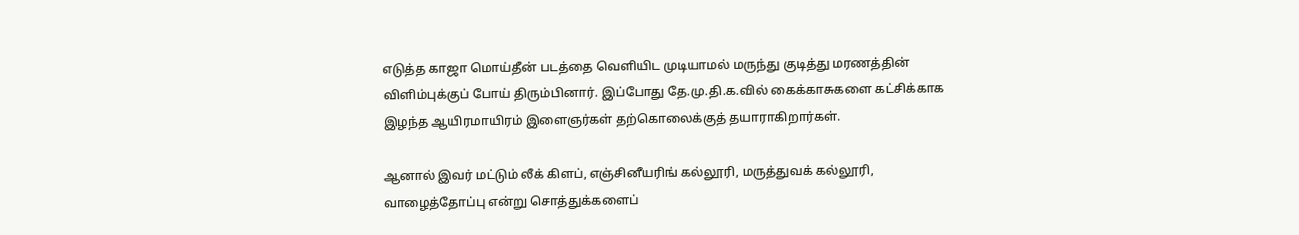எடுத்த காஜா மொய்தீன் படத்தை வெளியிட முடியாமல் மருந்து குடித்து மரணத்தின் விளிம்புக்குப் போய் திரும்பினார். இப்போது தே.மு.தி.க.வில் கைக்காசுகளை கட்சிக்காக இழந்த ஆயிரமாயிரம் இளைஞர்கள் தற்கொலைக்குத் தயாராகிறார்கள்.

ஆனால் இவர் மட்டும் லீக் கிளப், எஞ்சினீயரிங் கல்லூரி, மருத்துவக் கல்லூரி, வாழைத்தோப்பு என்று சொத்துக்களைப்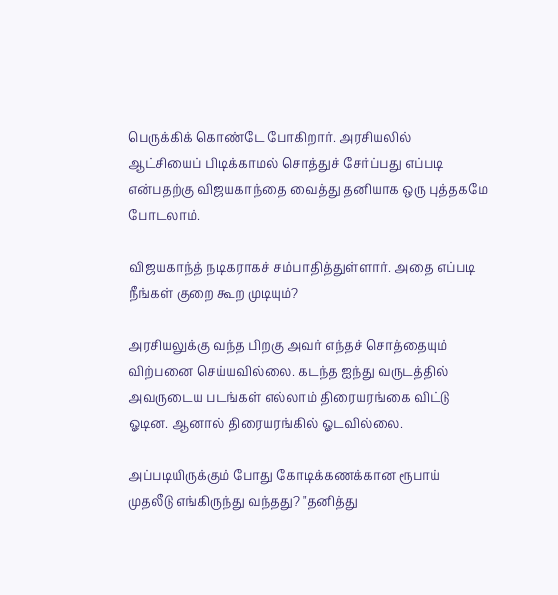பெருக்கிக் கொண்டே போகிறார். அரசியலில் ஆட்சியைப் பிடிக்காமல் சொத்துச் சேர்ப்பது எப்படி என்பதற்கு விஜயகாந்தை வைத்து தனியாக ஒரு புத்தகமே போடலாம்.

விஜயகாந்த் நடிகராகச் சம்பாதித்துள்ளார். அதை எப்படி நீங்கள் குறை கூற முடியும்?

அரசியலுக்கு வந்த பிறகு அவர் எந்தச் சொத்தையும் விற்பனை செய்யவில்லை. கடந்த ஐந்து வருடத்தில் அவருடைய படங்கள் எல்லாம் திரையரங்கை விட்டு ஓடின. ஆனால் திரையரங்கில் ஓடவில்லை.

அப்படியிருக்கும் போது கோடிக்கணக்கான ரூபாய் முதலீடு எங்கிருந்து வந்தது? "தனித்து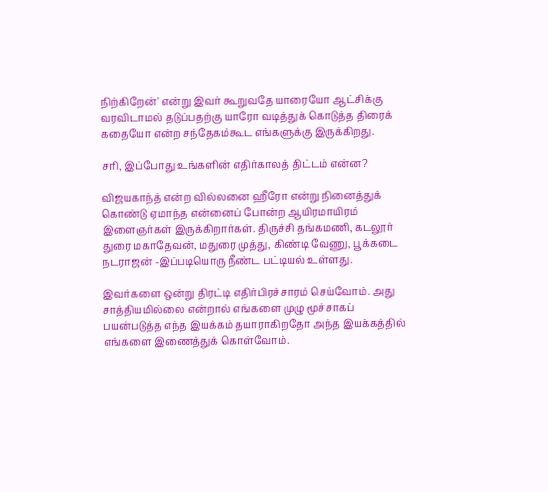நிற்கிறேன்' என்று இவர் கூறுவதே யாரையோ ஆட்சிக்கு வரவிடாமல் தடுப்பதற்கு யாரோ வடித்துக் கொடுத்த திரைக் கதையோ என்ற சந்தேகம்கூட எங்களுக்கு இருக்கிறது.

சரி, இப்போது உங்களின் எதிர்காலத் திட்டம் என்ன?

விஜயகாந்த் என்ற வில்லனை ஹீரோ என்று நினைத்துக் கொண்டு ஏமாந்த என்னைப் போன்ற ஆயிரமாயிரம் இளைஞர்கள் இருக்கிறார்கள். திருச்சி தங்கமணி, கடலூர் துரை மகாதேவன், மதுரை முத்து, கிண்டி வேணு, பூக்கடை நடராஜன் -இப்படியொரு நீண்ட பட்டியல் உள்ளது.

இவர்களை ஒன்று திரட்டி எதிர்பிரச்சாரம் செய்வோம். அது சாத்தியமில்லை என்றால் எங்களை முழு மூச்சாகப் பயன்படுத்த எந்த இயக்கம் தயாராகிறதோ அந்த இயக்கத்தில் எங்களை இணைத்துக் கொள்வோம்.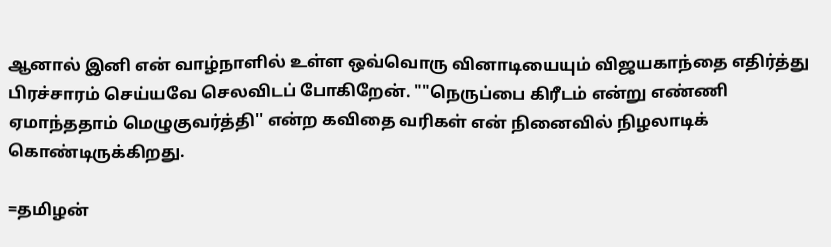ஆனால் இனி என் வாழ்நாளில் உள்ள ஒவ்வொரு வினாடியையும் விஜயகாந்தை எதிர்த்து பிரச்சாரம் செய்யவே செலவிடப் போகிறேன். ""நெருப்பை கிரீடம் என்று எண்ணி ஏமாந்ததாம் மெழுகுவர்த்தி'' என்ற கவிதை வரிகள் என் நினைவில் நிழலாடிக் கொண்டிருக்கிறது.

=தமிழன்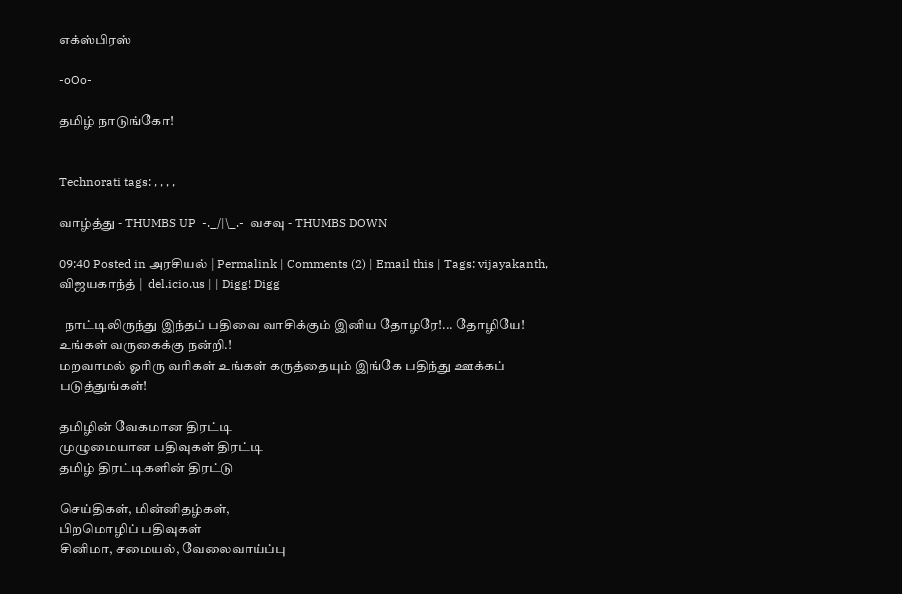எக்ஸ்பிரஸ்

-oOo-

தமிழ் நாடுங்கோ!


Technorati tags: , , , ,

வாழ்த்து - THUMBS UP  -._/|\_.-  வசவு - THUMBS DOWN

09:40 Posted in அரசியல் | Permalink | Comments (2) | Email this | Tags: vijayakanth, விஜயகாந்த் |  del.icio.us | | Digg! Digg

  நாட்டிலிருந்து இந்தப் பதிவை வாசிக்கும் இனிய தோழரே!... தோழியே!
உங்கள் வருகைக்கு நன்றி.!
மறவாமல் ஓரிரு வரிகள் உங்கள் கருத்தையும் இங்கே பதிந்து ஊக்கப் படுத்துங்கள்!

தமிழின் வேகமான திரட்டி
முழுமையான பதிவுகள் திரட்டி
தமிழ் திரட்டிகளின் திரட்டு

செய்திகள், மின்னிதழ்கள்,
பிறமொழிப் பதிவுகள்
சினிமா, சமையல், வேலைவாய்ப்பு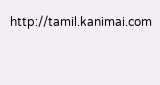http://tamil.kanimai.com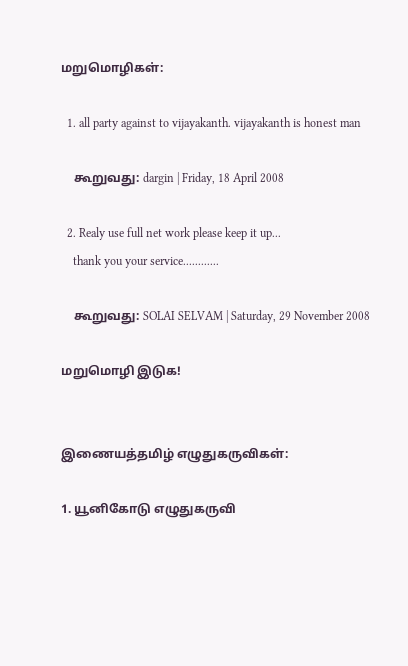மறுமொழிகள்:

  1. all party against to vijayakanth. vijayakanth is honest man

    கூறுவது: dargin | Friday, 18 April 2008

  2. Realy use full net work please keep it up...
    thank you your service............

    கூறுவது: SOLAI SELVAM | Saturday, 29 November 2008

மறுமொழி இடுக!


இணையத்தமிழ் எழுதுகருவிகள்:

1. யூனிகோடு எழுதுகருவி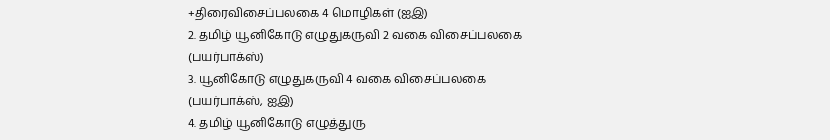+திரைவிசைப்பலகை 4 மொழிகள் (ஐஇ)
2. தமிழ் யூனிகோடு எழுதுகருவி 2 வகை விசைப்பலகை (பயர்பாக்ஸ்)
3. யூனிகோடு எழுதுகருவி 4 வகை விசைப்பலகை (பயர்பாக்ஸ், ஐஇ)
4. தமிழ் யூனிகோடு எழுத்துரு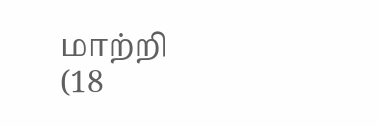மாற்றி (18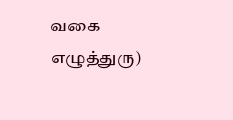வகை எழுத்துரு)